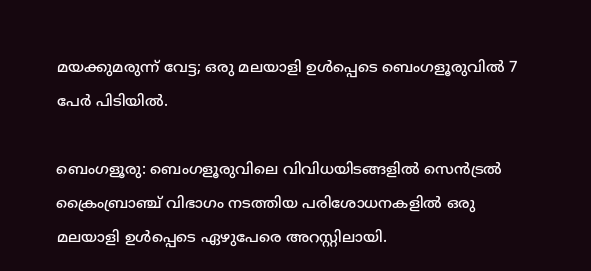മയക്കുമരുന്ന് വേട്ട; ഒരു മലയാളി ഉള്‍പ്പെടെ ബെംഗളൂരുവില്‍ 7 പേര്‍ പിടിയില്‍.

ബെംഗളൂരു: ബെംഗളൂരുവിലെ വിവിധയിടങ്ങളിൽ സെൻട്രൽ ക്രൈംബ്രാഞ്ച് വിഭാഗം നടത്തിയ പരിശോധനകളിൽ ഒരു മലയാളി ഉള്‍പ്പെടെ ഏഴുപേരെ അറസ്റ്റിലായി.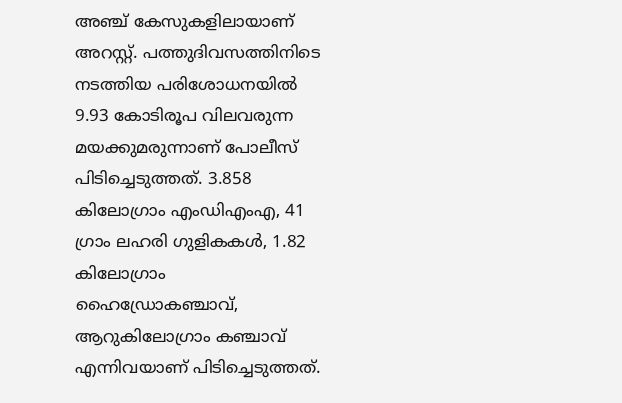അഞ്ച് കേസുകളിലായാണ് അറസ്റ്റ്. പത്തുദിവസത്തിനിടെ നടത്തിയ പരിശോധനയില്‍ 9.93 കോടിരൂപ വിലവരുന്ന മയക്കുമരുന്നാണ് പോലീസ് പിടിച്ചെടുത്തത്. 3.858 കിലോഗ്രാം എംഡിഎംഎ, 41 ഗ്രാം ലഹരി ഗുളികകൾ, 1.82 കിലോഗ്രാം ഹൈഡ്രോകഞ്ചാവ്, ആറുകിലോഗ്രാം കഞ്ചാവ് എന്നിവയാണ് പിടിച്ചെടുത്തത്.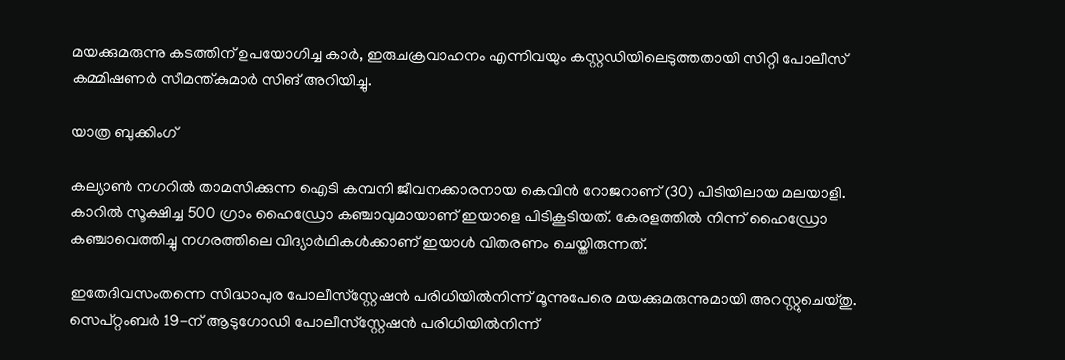മയക്കുമരുന്നു കടത്തിന് ഉപയോഗിച്ച കാർ, ഇരുചക്രവാഹനം എന്നിവയും കസ്റ്റഡിയിലെടുത്തതായി സിറ്റി പോലീസ് കമ്മിഷണർ സീമന്ത്കുമാർ സിങ് അറിയിച്ചു.

യാത്ര ബുക്കിംഗ്

കല്യാൺ നഗറിൽ താമസിക്കുന്ന ഐടി കമ്പനി ജീവനക്കാരനായ കെവിൻ റോജറാണ് (30) പിടിയിലായ മലയാളി. കാറിൽ സൂക്ഷിച്ച 500 ഗ്രാം ഹൈഡ്രോ കഞ്ചാവുമായാണ് ഇയാളെ പിടികൂടിയത്. കേരളത്തിൽ നിന്ന് ഹൈഡ്രോ കഞ്ചാവെത്തിച്ചു നഗരത്തിലെ വിദ്യാർഥികൾക്കാണ് ഇയാള്‍ വിതരണം ചെയ്തിരുന്നത്.

ഇതേദിവസംതന്നെ സിദ്ധാപുര പോലീസ്‌സ്റ്റേഷൻ പരിധിയിൽനിന്ന് മൂന്നുപേരെ മയക്കുമരുന്നുമായി അറസ്റ്റുചെയ്തു. സെപ്റ്റംബർ 19-ന് ആടുഗോഡി പോലീസ്‌സ്റ്റേഷൻ പരിധിയിൽനിന്ന്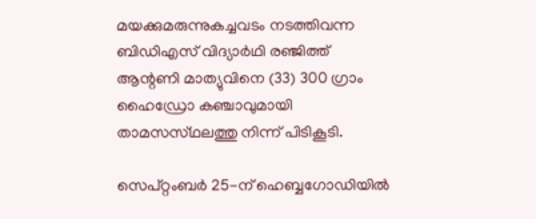മയക്കുമരുന്നുകച്ചവടം നടത്തിവന്ന ബിഡിഎസ് വിദ്യാർഥി രഞ്ജിത്ത് ആന്റണി മാത്യുവിനെ (33) 300 ഗ്രാം ഹൈഡ്രോ കഞ്ചാവുമായി താമസസ്‌ഥലത്തു നിന്ന് പിടികൂടി.

സെപ്റ്റംബർ 25-ന് ഹെബ്ബഗോഡിയിൽ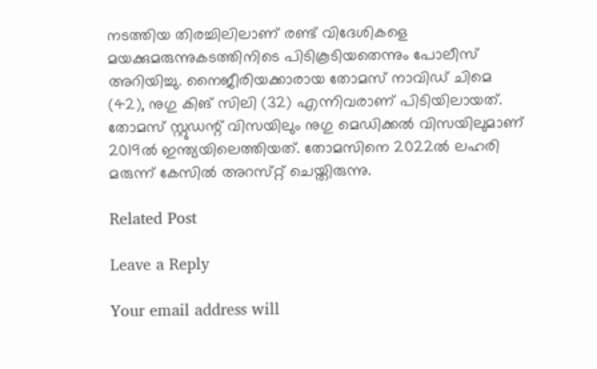നടത്തിയ തിരച്ചിലിലാണ് രണ്ട് വിദേശികളെ മയക്കുമരുന്നുകടത്തിനിടെ പിടികൂടിയതെന്നും പോലീസ് അറിയിച്ചു. നൈജീരിയക്കാരായ തോമസ് നാവിഡ് ചിമെ (42), നുഗു കിങ് സിലി (32) എന്നിവരാണ് പിടിയിലായത്. തോമസ് സ്റ്റു‌ഡന്റ് വിസയിലും നുഗു മെഡിക്കൽ വിസയിലുമാണ് 2019ൽ ഇന്ത്യയിലെത്തിയത്. തോമസിനെ 2022ൽ ലഹരി മരുന്ന് കേസിൽ അറസ്‌റ്റ് ചെയ്തിരുന്നു.

Related Post

Leave a Reply

Your email address will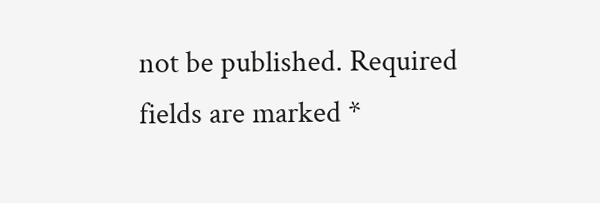not be published. Required fields are marked *